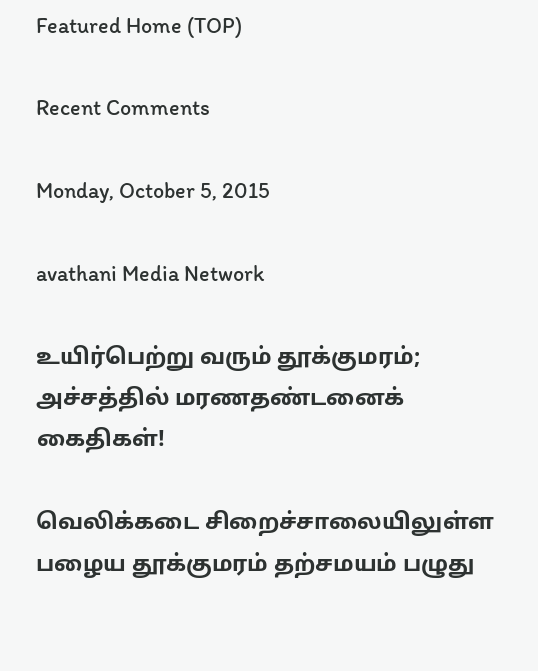Featured Home (TOP)

Recent Comments

Monday, October 5, 2015

avathani Media Network

உயிர்பெற்று வரும் தூக்குமரம்; அச்சத்தில் மரணதண்டனைக் கைதிகள்!

வெலிக்கடை சிறைச்சாலையிலுள்ள பழைய தூக்குமரம் தற்சமயம் பழுது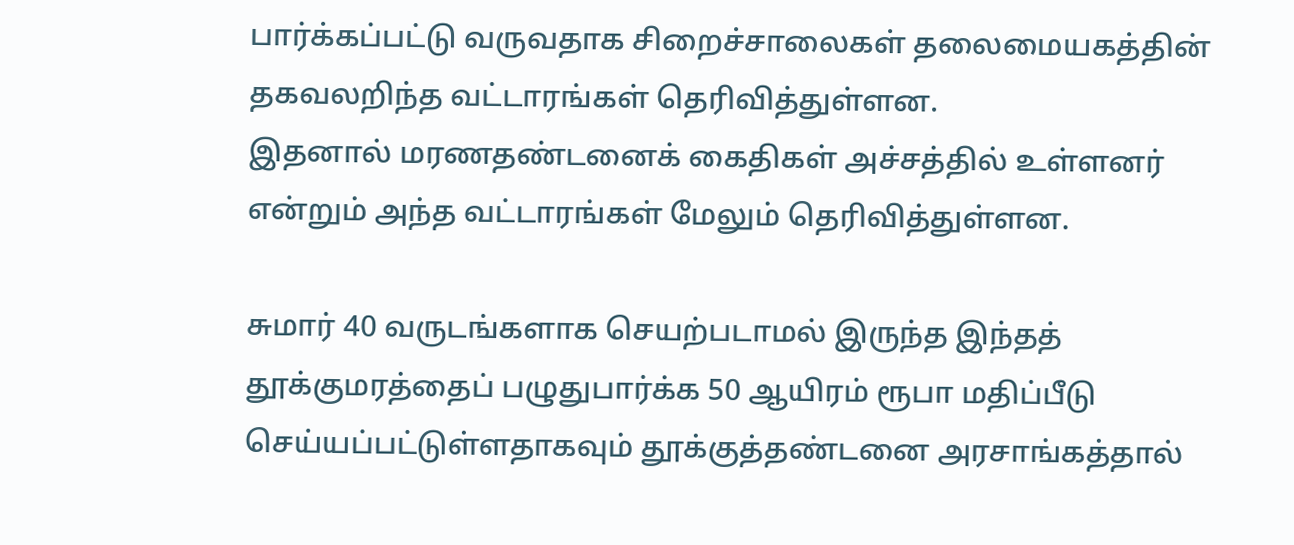பார்க்கப்பட்டு வருவதாக சிறைச்சாலைகள் தலைமையகத்தின் தகவலறிந்த வட்டாரங்கள் தெரிவித்துள்ளன.
இதனால் மரணதண்டனைக் கைதிகள் அச்சத்தில் உள்ளனர் என்றும் அந்த வட்டாரங்கள் மேலும் தெரிவித்துள்ளன.

சுமார் 40 வருடங்களாக செயற்படாமல் இருந்த இந்தத் தூக்குமரத்தைப் பழுதுபார்க்க 50 ஆயிரம் ரூபா மதிப்பீடு செய்யப்பட்டுள்ளதாகவும் தூக்குத்தண்டனை அரசாங்கத்தால்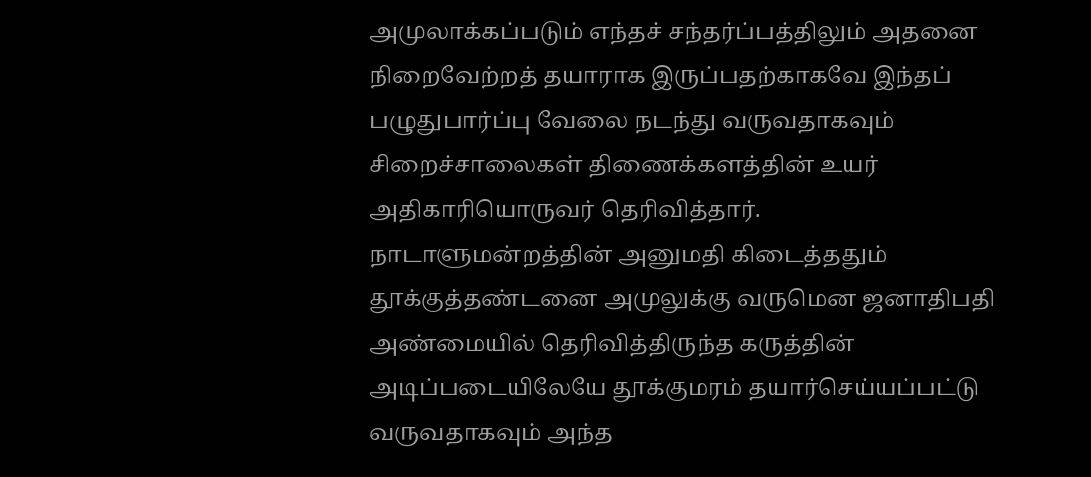அமுலாக்கப்படும் எந்தச் சந்தர்ப்பத்திலும் அதனை நிறைவேற்றத் தயாராக இருப்பதற்காகவே இந்தப் பழுதுபார்ப்பு வேலை நடந்து வருவதாகவும் சிறைச்சாலைகள் திணைக்களத்தின் உயர் அதிகாரியொருவர் தெரிவித்தார்.
நாடாளுமன்றத்தின் அனுமதி கிடைத்ததும் தூக்குத்தண்டனை அமுலுக்கு வருமென ஜனாதிபதி அண்மையில் தெரிவித்திருந்த கருத்தின் அடிப்படையிலேயே தூக்குமரம் தயார்செய்யப்பட்டு வருவதாகவும் அந்த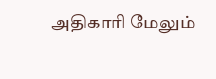அதிகாரி மேலும்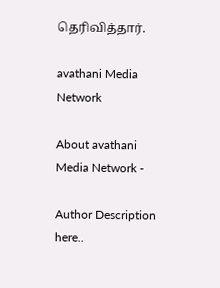தெரிவித்தார்.

avathani Media Network

About avathani Media Network -

Author Description here..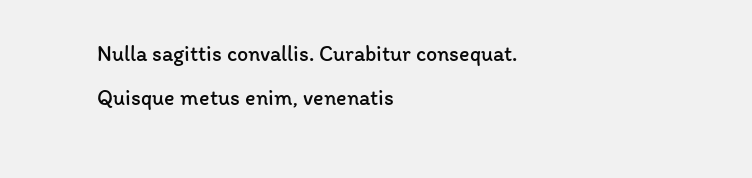Nulla sagittis convallis. Curabitur consequat. Quisque metus enim, venenatis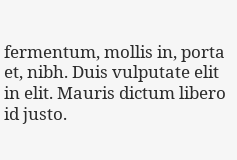fermentum, mollis in, porta et, nibh. Duis vulputate elit in elit. Mauris dictum libero id justo.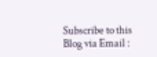Subscribe to this Blog via Email :